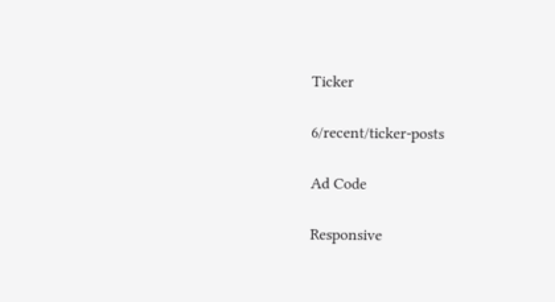Ticker

6/recent/ticker-posts

Ad Code

Responsive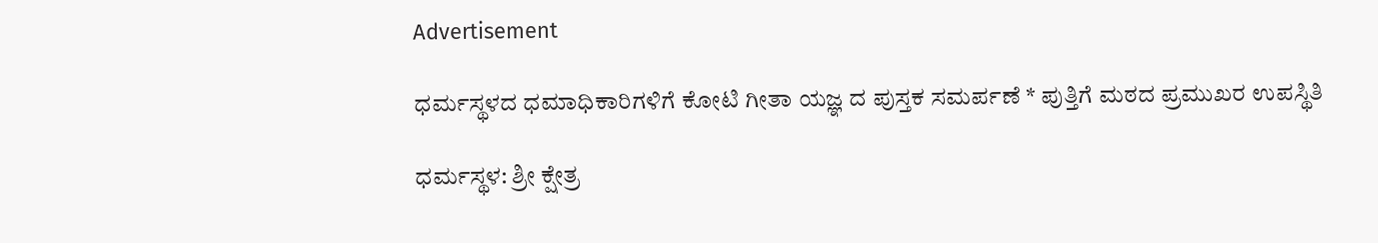Advertisement

ಧರ್ಮಸ್ಥಳದ ಧಮಾಧಿಕಾರಿಗಳಿಗೆ ಕೋಟಿ ಗೀತಾ ಯಜ್ಞ ದ ಪುಸ್ತಕ ಸಮರ್ಪಣೆ * ಪುತ್ತಿಗೆ ಮಠದ ಪ್ರಮುಖರ ಉಪಸ್ಥಿತಿ

ಧರ್ಮಸ್ಥಳ: ಶ್ರೀ ಕ್ಷೇತ್ರ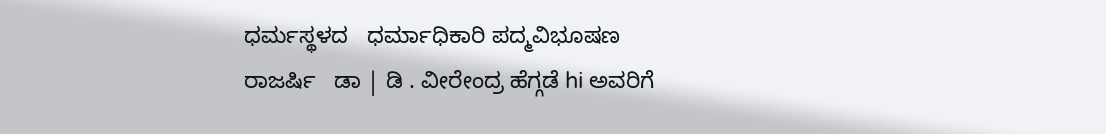ಧರ್ಮಸ್ಥಳದ   ಧರ್ಮಾಧಿಕಾರಿ ಪದ್ಮವಿಭೂಷಣ    ರಾಜರ್ಷಿ   ಡಾ | ಡಿ . ವೀರೇಂದ್ರ ಹೆಗ್ಗಡೆ hi ಅವರಿಗೆ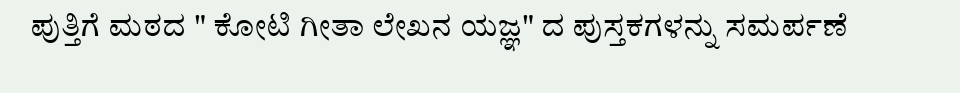ಪುತ್ತಿಗೆ ಮಠದ " ಕೋಟಿ ಗೀತಾ ಲೇಖನ ಯಜ್ಞ" ದ ಪುಸ್ತಕಗಳನ್ನು ಸಮರ್ಪಣೆ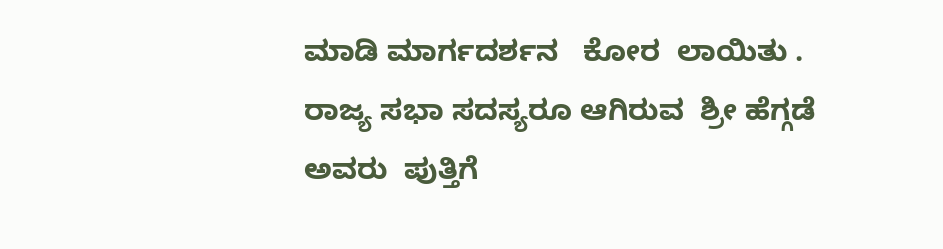ಮಾಡಿ ಮಾರ್ಗದರ್ಶನ   ಕೋರ  ಲಾಯಿತು . ರಾಜ್ಯ ಸಭಾ ಸದಸ್ಯರೂ ಆಗಿರುವ  ಶ್ರೀ ಹೆಗ್ಗಡೆ ಅವರು  ಪುತ್ತಿಗೆ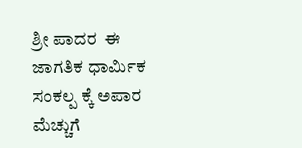ಶ್ರೀ ಪಾದರ  ಈ ಜಾಗತಿಕ ಧಾರ್ಮಿಕ ಸಂಕಲ್ಪ ಕ್ಕೆ ಅಪಾರ ಮೆಚ್ಚುಗೆ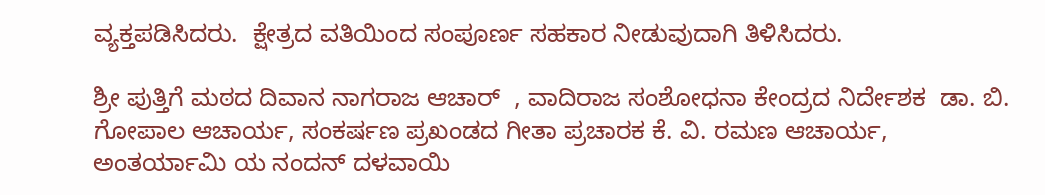ವ್ಯಕ್ತಪಡಿಸಿದರು.  ಕ್ಷೇತ್ರದ ವತಿಯಿಂದ ಸಂಪೂರ್ಣ ಸಹಕಾರ ನೀಡುವುದಾಗಿ ತಿಳಿಸಿದರು.

ಶ್ರೀ ಪುತ್ತಿಗೆ ಮಠದ ದಿವಾನ ನಾಗರಾಜ ಆಚಾರ್  , ವಾದಿರಾಜ ಸಂಶೋಧನಾ ಕೇಂದ್ರದ ನಿರ್ದೇಶಕ  ಡಾ. ಬಿ. ಗೋಪಾಲ ಆಚಾರ್ಯ, ಸಂಕರ್ಷಣ ಪ್ರಖಂಡದ ಗೀತಾ ಪ್ರಚಾರಕ ಕೆ. ವಿ. ರಮಣ ಆಚಾರ್ಯ, ಅಂತರ್ಯಾಮಿ ಯ ನಂದನ್ ದಳವಾಯಿ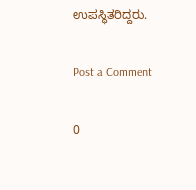ಉಪಸ್ಥಿತರಿದ್ದರು.

Post a Comment

0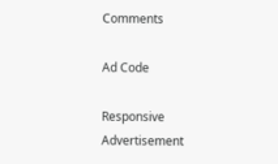Comments

Ad Code

Responsive Advertisement